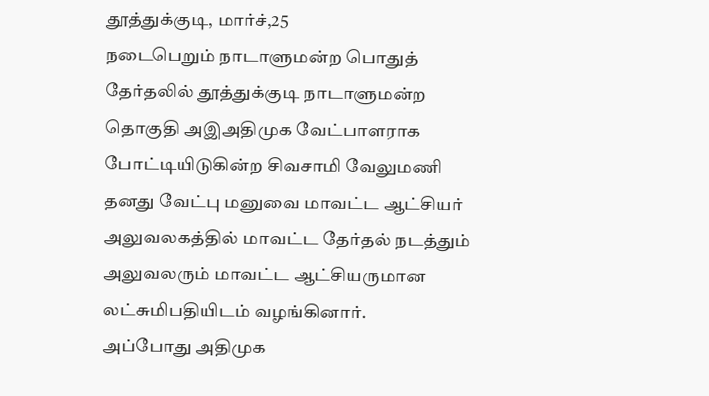தூத்துக்குடி, மார்ச்,25
நடைபெறும் நாடாளுமன்ற பொதுத் தேர்தலில் தூத்துக்குடி நாடாளுமன்ற தொகுதி அஇஅதிமுக வேட்பாளராக போட்டியிடுகின்ற சிவசாமி வேலுமணி தனது வேட்பு மனுவை மாவட்ட ஆட்சியர் அலுவலகத்தில் மாவட்ட தேர்தல் நடத்தும் அலுவலரும் மாவட்ட ஆட்சியருமான லட்சுமிபதியிடம் வழங்கினார்.
அப்போது அதிமுக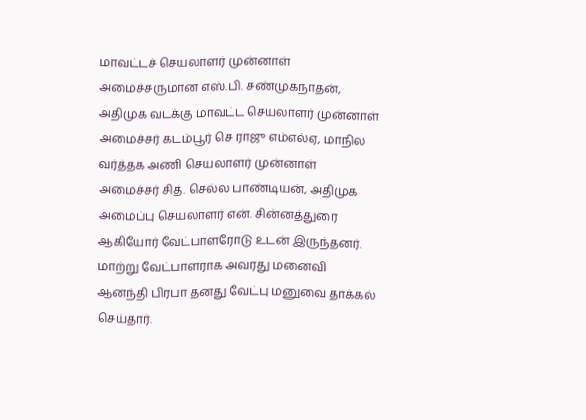மாவட்டச் செயலாளர் முன்னாள் அமைச்சருமான எஸ்.பி. சண்முகநாதன், அதிமுக வடக்கு மாவட்ட செயலாளர் முன்னாள் அமைச்சர் கடம்பூர் செ ராஜு எம்எல்ஏ, மாநில வர்த்தக அணி செயலாளர் முன்னாள் அமைச்சர் சித. செல்ல பாண்டியன், அதிமுக அமைப்பு செயலாளர் என். சின்னத்துரை ஆகியோர் வேட்பாளரோடு உடன் இருந்தனர்.
மாற்று வேட்பாளராக அவரது மனைவி ஆனந்தி பிரபா தனது வேட்பு மனுவை தாக்கல் செய்தார்.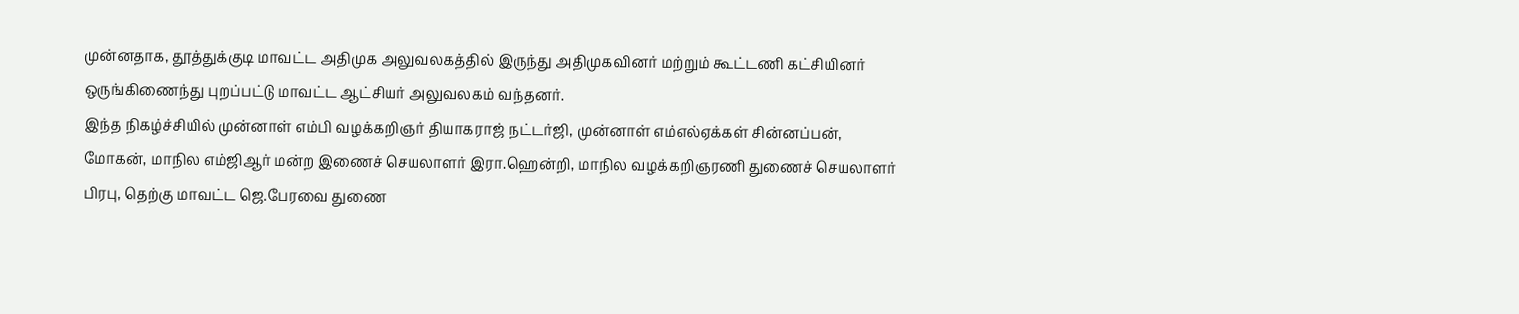முன்னதாக, தூத்துக்குடி மாவட்ட அதிமுக அலுவலகத்தில் இருந்து அதிமுகவினர் மற்றும் கூட்டணி கட்சியினர் ஒருங்கிணைந்து புறப்பட்டு மாவட்ட ஆட்சியர் அலுவலகம் வந்தனர்.
இந்த நிகழ்ச்சியில் முன்னாள் எம்பி வழக்கறிஞர் தியாகராஜ் நட்டர்ஜி, முன்னாள் எம்எல்ஏக்கள் சின்னப்பன், மோகன், மாநில எம்ஜிஆர் மன்ற இணைச் செயலாளர் இரா.ஹென்றி, மாநில வழக்கறிஞரணி துணைச் செயலாளர் பிரபு, தெற்கு மாவட்ட ஜெ.பேரவை துணை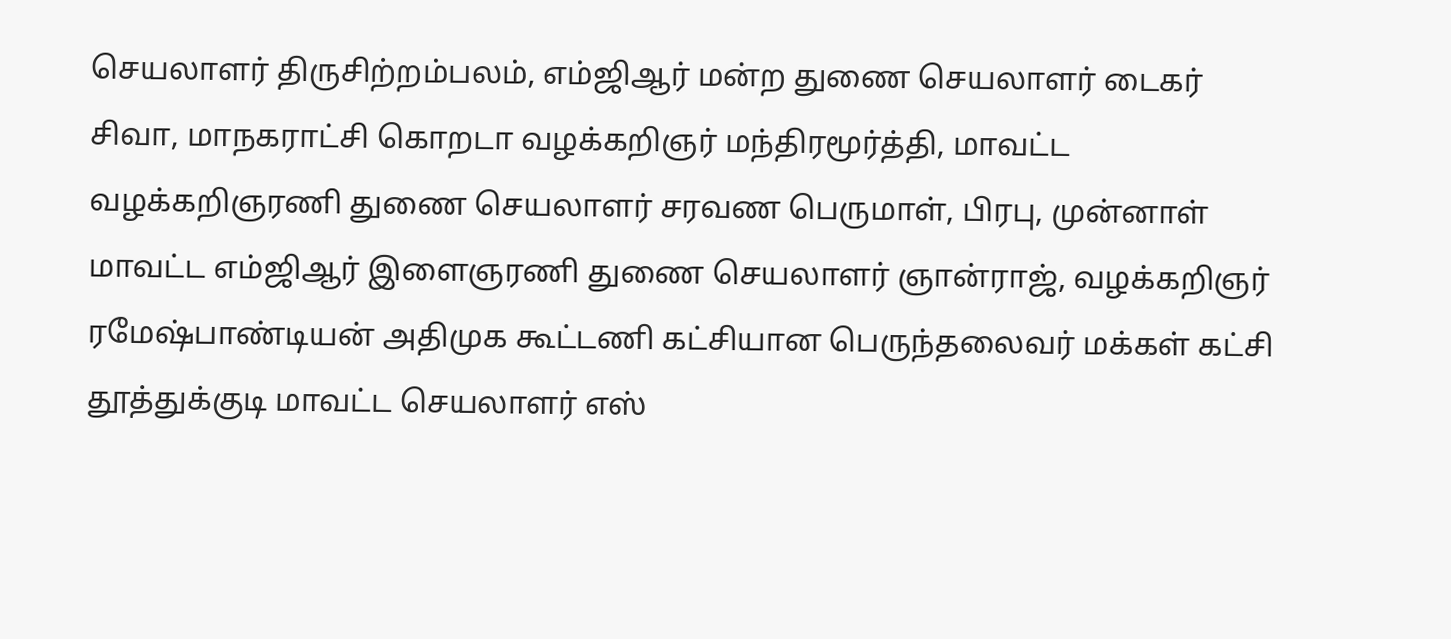செயலாளர் திருசிற்றம்பலம், எம்ஜிஆர் மன்ற துணை செயலாளர் டைகர் சிவா, மாநகராட்சி கொறடா வழக்கறிஞர் மந்திரமூர்த்தி, மாவட்ட வழக்கறிஞரணி துணை செயலாளர் சரவண பெருமாள், பிரபு, முன்னாள் மாவட்ட எம்ஜிஆர் இளைஞரணி துணை செயலாளர் ஞான்ராஜ், வழக்கறிஞர் ரமேஷ்பாண்டியன் அதிமுக கூட்டணி கட்சியான பெருந்தலைவர் மக்கள் கட்சி தூத்துக்குடி மாவட்ட செயலாளர் எஸ்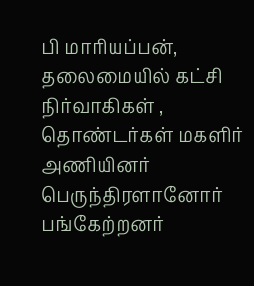பி மாரியப்பன், தலைமையில் கட்சி நிர்வாகிகள் , தொண்டர்கள் மகளிர் அணியினர் பெருந்திரளானோர் பங்கேற்றனர்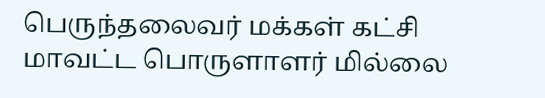பெருந்தலைவர் மக்கள் கட்சி மாவட்ட பொருளாளர் மில்லை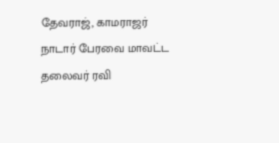தேவராஜ், காமராஜர் நாடார் பேரவை மாவட்ட தலைவர் ரவி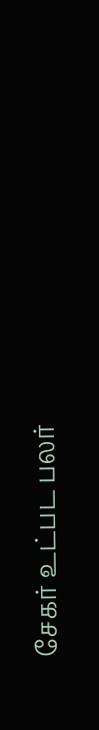சேகர் உட்பட பலர்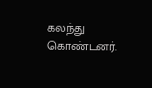கலந்து கொண்டனர்.